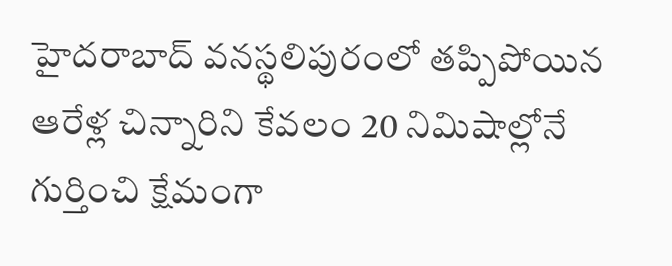హైదరాబాద్ వనస్థలిపురంలో తప్పిపోయిన ఆరేళ్ల చిన్నారిని కేవలం 20 నిమిషాల్లోనే గుర్తించి క్షేమంగా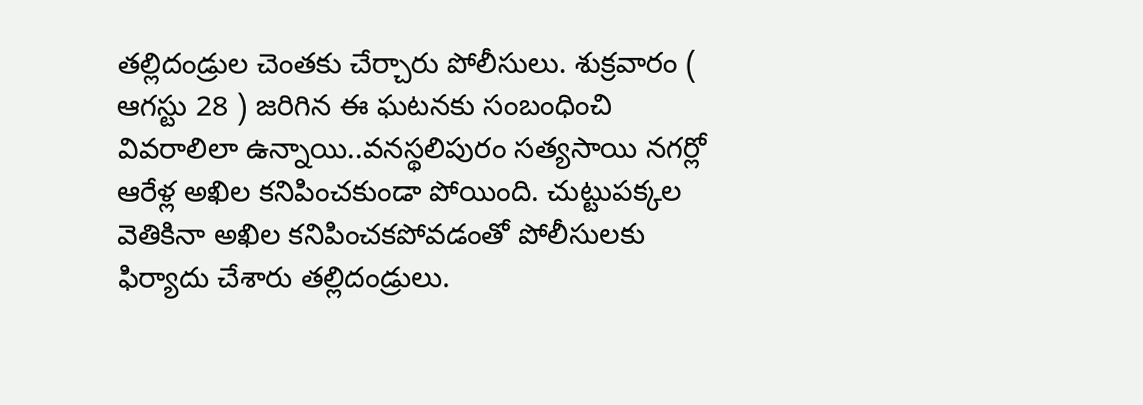తల్లిదండ్రుల చెంతకు చేర్చారు పోలీసులు. శుక్రవారం ( ఆగస్టు 28 ) జరిగిన ఈ ఘటనకు సంబంధించి వివరాలిలా ఉన్నాయి..వనస్థలిపురం సత్యసాయి నగర్లో ఆరేళ్ల అఖిల కనిపించకుండా పోయింది. చుట్టుపక్కల వెతికినా అఖిల కనిపించకపోవడంతో పోలీసులకు ఫిర్యాదు చేశారు తల్లిదండ్రులు.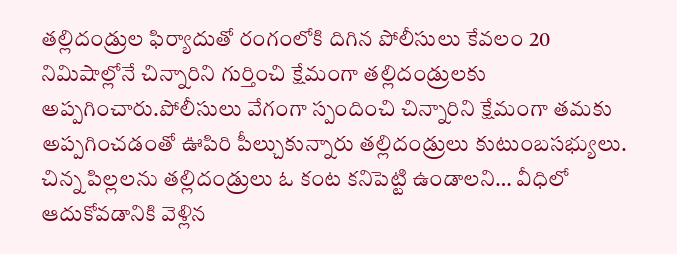తల్లిదండ్రుల ఫిర్యాదుతో రంగంలోకి దిగిన పోలీసులు కేవలం 20 నిమిషాల్లోనే చిన్నారిని గుర్తించి క్షేమంగా తల్లిదండ్రులకు అప్పగించారు.పోలీసులు వేగంగా స్పందించి చిన్నారిని క్షేమంగా తమకు అప్పగించడంతో ఊపిరి పీల్చుకున్నారు తల్లిదండ్రులు కుటుంబసభ్యులు.
చిన్న పిల్లలను తల్లిదండ్రులు ఓ కంట కనిపెట్టి ఉండాలని… వీధిలో ఆదుకోవడానికి వెళ్లిన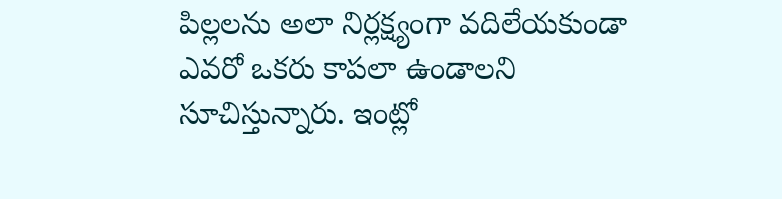పిల్లలను అలా నిర్లక్ష్యంగా వదిలేయకుండా ఎవరో ఒకరు కాపలా ఉండాలని సూచిస్తున్నారు. ఇంట్లో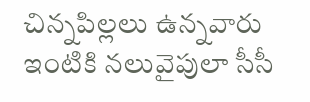చిన్నపిల్లలు ఉన్నవారు ఇంటికి నలువైపులా సీసీ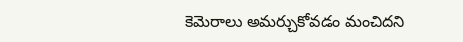కెమెరాలు అమర్చుకోవడం మంచిదని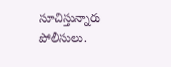సూచిస్తున్నారు పోలీసులు.